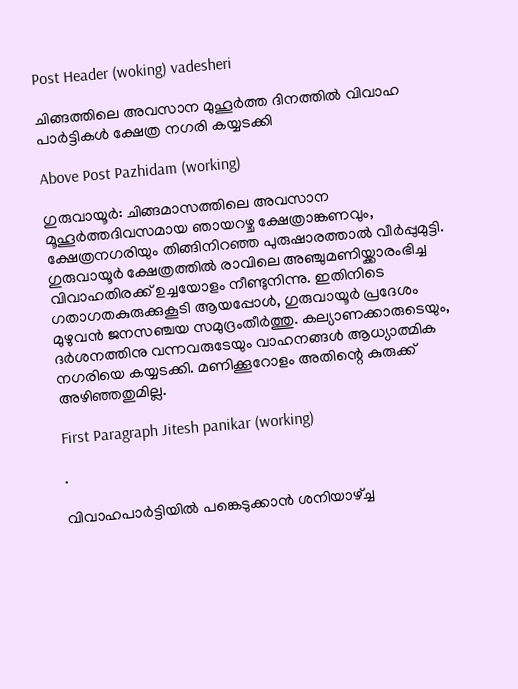Post Header (woking) vadesheri

ചിങ്ങത്തിലെ അവസാന മുഹൂർത്ത ദിനത്തിൽ വിവാഹ പാർട്ടികൾ ക്ഷേത്ര നഗരി കയ്യടക്കി

Above Post Pazhidam (working)

ഗുരുവായൂര്‍: ചിങ്ങമാസത്തിലെ അവസാന മൂഹൂര്‍ത്തദിവസമായ ഞായറഴ്ച ക്ഷേത്രാങ്കണവും, ക്ഷേത്രനഗരിയും തിങ്ങിനിറഞ്ഞ പുരുഷാരത്താല്‍ വീര്‍പ്പുമുട്ടി. ഗുരുവായൂര്‍ ക്ഷേത്രത്തില്‍ രാവിലെ അഞ്ചുമണിയ്ക്കാരംഭിച്ച വിവാഹതിരക്ക് ഉച്ചയോളം നീണ്ടുനിന്നു. ഇതിനിടെ ഗതാഗതകുരുക്കുകൂടി ആയപ്പോള്‍, ഗുരുവായൂര്‍ പ്രദേശം മുഴുവന്‍ ജനസഞ്ചയ സമുദ്രംതീര്‍ത്തു. കല്യാണക്കാരുടെയും, ദര്‍ശനത്തിനു വന്നവരുടേയും വാഹനങ്ങള്‍ ആധ്യാത്മിക നഗരിയെ കയ്യടക്കി. മണിക്കൂറോളം അതിന്റെ കുരുക്ക് അഴിഞ്ഞതുമില്ല.

First Paragraph Jitesh panikar (working)

.

വിവാഹപാര്‍ട്ടിയില്‍ പങ്കെടുക്കാന്‍ ശനിയാഴ്ച്ച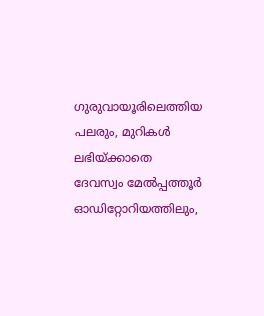ഗുരുവായൂരിലെത്തിയ പലരും, മുറികള്‍ ലഭിയ്ക്കാതെ ദേവസ്വം മേല്‍പ്പത്തൂര്‍ ഓഡിറ്റോറിയത്തിലും,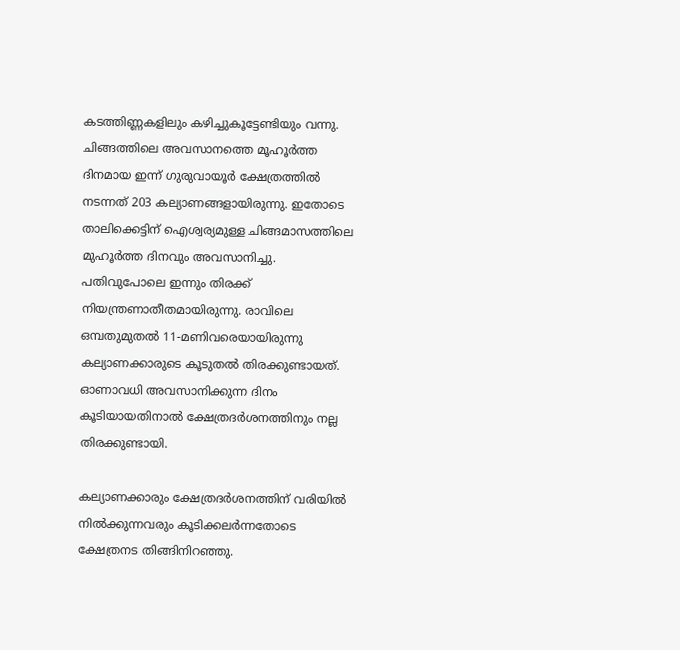കടത്തിണ്ണകളിലും കഴിച്ചുകൂട്ടേണ്ടിയും വന്നു. ചിങ്ങത്തിലെ അവസാനത്തെ മൂഹൂര്‍ത്ത ദിനമായ ഇന്ന് ഗുരുവായൂര്‍ ക്ഷേത്രത്തില്‍ നടന്നത് 203 കല്യാണങ്ങളായിരുന്നു. ഇതോടെ താലിക്കെട്ടിന് ഐശ്വര്യമുള്ള ചിങ്ങമാസത്തിലെ മുഹൂർത്ത ദിനവും അവസാനിച്ചു. പതിവുപോലെ ഇന്നും തിരക്ക് നിയന്ത്രണാതീതമായിരുന്നു. രാവിലെ ഒമ്പതുമുതല്‍ 11-മണിവരെയായിരുന്നു കല്യാണക്കാരുടെ കൂടുതല്‍ തിരക്കുണ്ടായത്. ഓണാവധി അവസാനിക്കുന്ന ദിനം കൂടിയായതിനാല്‍ ക്ഷേത്രദര്‍ശനത്തിനും നല്ല തിരക്കുണ്ടായി.

കല്യാണക്കാരും ക്ഷേത്രദര്‍ശനത്തിന് വരിയില്‍ നില്‍ക്കുന്നവരും കൂടിക്കലര്‍ന്നതോടെ ക്ഷേത്രനട തിങ്ങിനിറഞ്ഞു.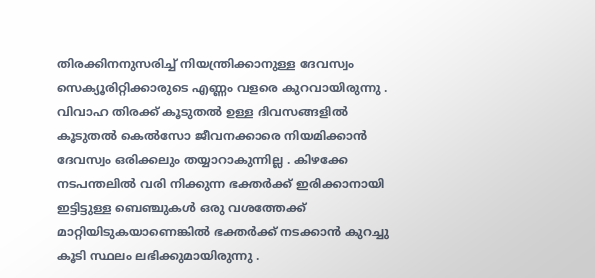തിരക്കിനനുസരിച്ച് നിയന്ത്രിക്കാനുള്ള ദേവസ്വം സെക്യൂരിറ്റിക്കാരുടെ എണ്ണം വളരെ കുറവായിരുന്നു . വിവാഹ തിരക്ക് കൂടുതൽ ഉള്ള ദിവസങ്ങളിൽ കൂടുതൽ കെൽസോ ജീവനക്കാരെ നിയമിക്കാൻ ദേവസ്വം ഒരിക്കലും തയ്യാറാകുന്നില്ല . കിഴക്കേ നടപന്തലിൽ വരി നിക്കുന്ന ഭക്തർക്ക് ഇരിക്കാനായി ഇട്ടിട്ടുള്ള ബെഞ്ചുകൾ ഒരു വശത്തേക്ക് മാറ്റിയിടുകയാണെങ്കിൽ ഭക്തർക്ക് നടക്കാൻ കുറച്ചു കൂടി സ്ഥലം ലഭിക്കുമായിരുന്നു .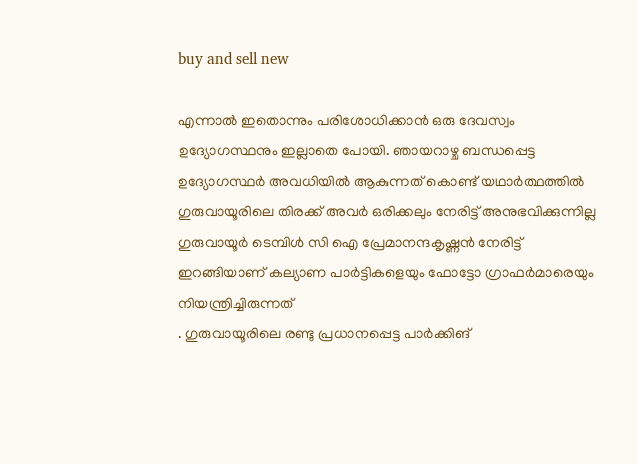buy and sell new

എന്നാൽ ഇതൊന്നും പരിശോധിക്കാൻ ഒരു ദേവസ്വം ഉദ്യോഗസ്ഥനും ഇല്ലാതെ പോയി. ഞായറാഴ്ച ബന്ധപ്പെട്ട ഉദ്യോഗസ്ഥർ അവധിയിൽ ആകുന്നത് കൊണ്ട് യഥാർത്ഥത്തിൽ ഗുരുവായൂരിലെ തിരക്ക് അവർ ഒരിക്കലും നേരിട്ട് അനുഭവിക്കുന്നില്ല ഗുരുവായൂർ ടെമ്പിൾ സി ഐ പ്രേമാനന്ദകൃഷ്ണൻ നേരിട്ട് ഇറങ്ങിയാണ് കല്യാണ പാർട്ടികളെയും ഫോട്ടോ ഗ്രാഫർമാരെയും നിയന്ത്രിച്ചിരുന്നത്
. ഗുരുവായൂരിലെ രണ്ടു പ്രധാനപ്പെട്ട പാര്‍ക്കിങ്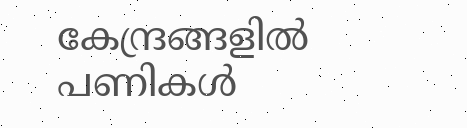കേന്ദ്രങ്ങളില്‍ പണികള്‍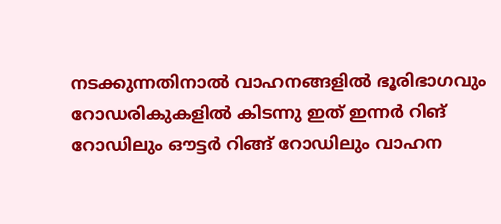നടക്കുന്നതിനാല്‍ വാഹനങ്ങളില്‍ ഭൂരിഭാഗവും റോഡരികുകളില്‍ കിടന്നു ഇത് ഇന്നർ റിങ് റോഡിലും ഔട്ടർ റിങ്ങ് റോഡിലും വാഹന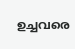ഉച്ചവരെ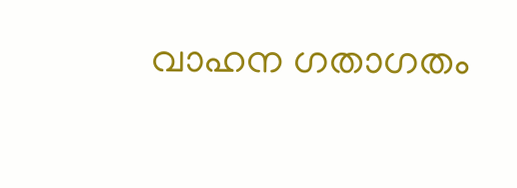വാഹന ഗതാഗതം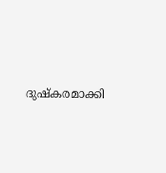ദുഷ്കരമാക്കി